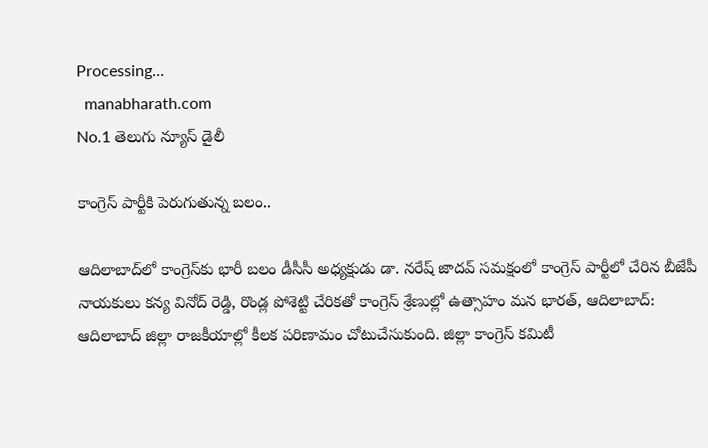Processing...
  manabharath.com
No.1 తెలుగు న్యూస్ డైలీ

కాంగ్రెస్ పార్టీకి పెరుగుతున్న బలం..

ఆదిలాబాద్‌లో కాంగ్రెస్‌కు భారీ బలం డీసీసీ అధ్యక్షుడు డా. నరేష్ జాదవ్ సమక్షంలో కాంగ్రెస్ పార్టీలో చేరిన బీజేపీ నాయకులు కన్య వినోద్ రెడ్డి, రొండ్ల పోశెట్టి చేరికతో కాంగ్రెస్ శ్రేణుల్లో ఉత్సాహం మన భారత్, ఆదిలాబాద్: ఆదిలాబాద్ జిల్లా రాజకీయాల్లో కీలక పరిణామం చోటుచేసుకుంది. జిల్లా కాంగ్రెస్ కమిటీ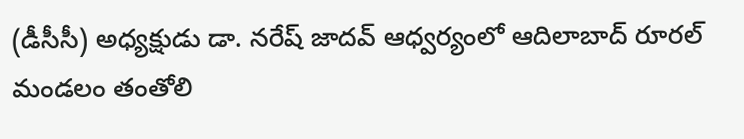(డీసీసీ) అధ్యక్షుడు డా. నరేష్ జాదవ్ ఆధ్వర్యంలో ఆదిలాబాద్ రూరల్ మండలం తంతోలి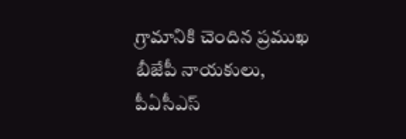గ్రామానికి చెందిన ప్రముఖ బీజేపీ నాయకులు, పీఏసీఎస్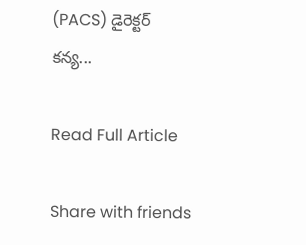(PACS) డైరెక్టర్ కన్య...

Read Full Article

Share with friends